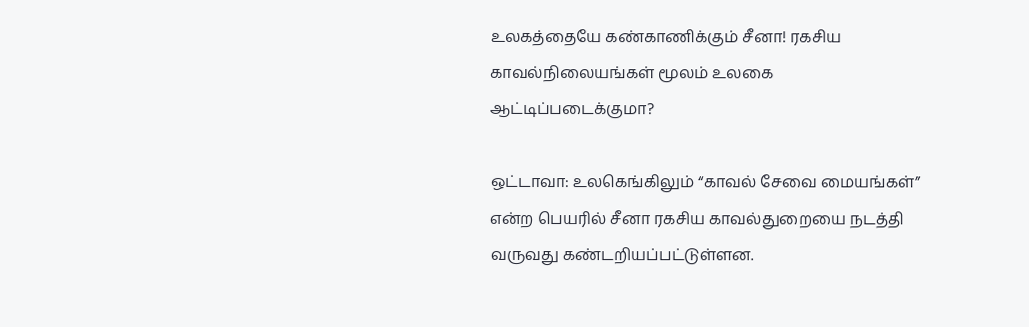உலகத்தையே கண்காணிக்கும் சீனா! ரகசிய காவல்நிலையங்கள் மூலம் உலகை ஆட்டிப்படைக்குமா?

ஒட்டாவா: உலகெங்கிலும் “காவல் சேவை மையங்கள்” என்ற பெயரில் சீனா ரகசிய காவல்துறையை நடத்தி வருவது கண்டறியப்பட்டுள்ளன.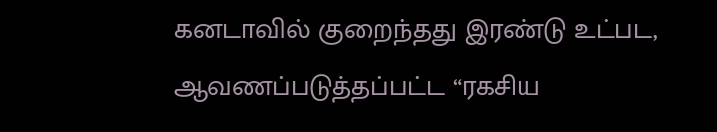கனடாவில் குறைந்தது இரண்டு உட்பட, ஆவணப்படுத்தப்பட்ட “ரகசிய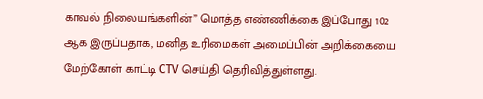காவல் நிலையங்களின்” மொத்த எண்ணிக்கை இப்போது 102 ஆக இருப்பதாக, மனித உரிமைகள் அமைப்பின் அறிக்கையை மேற்கோள் காட்டி CTV செய்தி தெரிவித்துள்ளது.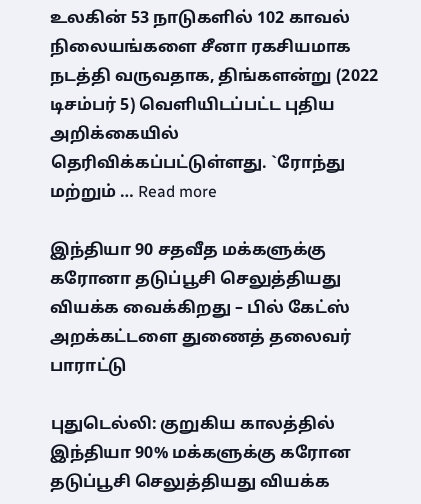உலகின் 53 நாடுகளில் 102 காவல் நிலையங்களை சீனா ரகசியமாக நடத்தி வருவதாக, திங்களன்று (2022 டிசம்பர் 5) வெளியிடப்பட்ட புதிய அறிக்கையில் தெரிவிக்கப்பட்டுள்ளது. `ரோந்து மற்றும் … Read more

இந்தியா 90 சதவீத மக்களுக்கு கரோனா தடுப்பூசி செலுத்தியது வியக்க வைக்கிறது – பில் கேட்ஸ் அறக்கட்டளை துணைத் தலைவர் பாராட்டு

புதுடெல்லி: குறுகிய காலத்தில் இந்தியா 90% மக்களுக்கு கரோன தடுப்பூசி செலுத்தியது வியக்க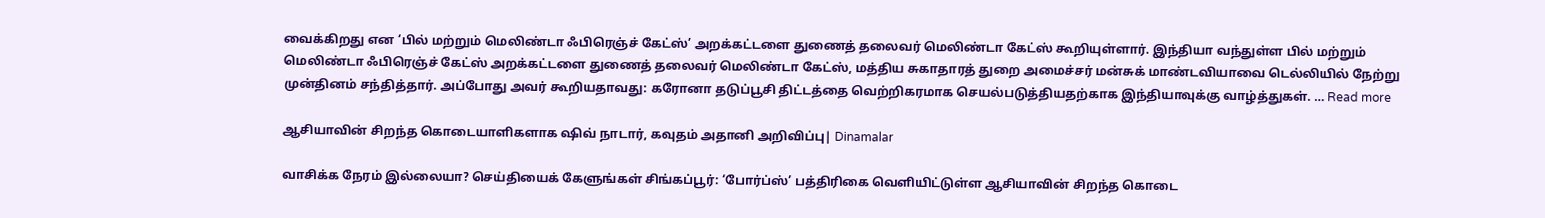வைக்கிறது என ‘பில் மற்றும் மெலிண்டா ஃபிரெஞ்ச் கேட்ஸ்’ அறக்கட்டளை துணைத் தலைவர் மெலிண்டா கேட்ஸ் கூறியுள்ளார். இந்தியா வந்துள்ள பில் மற்றும் மெலிண்டா ஃபிரெஞ்ச் கேட்ஸ் அறக்கட்டளை துணைத் தலைவர் மெலிண்டா கேட்ஸ், மத்திய சுகாதாரத் துறை அமைச்சர் மன்சுக் மாண்டவியாவை டெல்லியில் நேற்று முன்தினம் சந்தித்தார். அப்போது அவர் கூறியதாவது: கரோனா தடுப்பூசி திட்டத்தை வெற்றிகரமாக செயல்படுத்தியதற்காக இந்தியாவுக்கு வாழ்த்துகள். … Read more

ஆசியாவின் சிறந்த கொடையாளிகளாக ஷிவ் நாடார், கவுதம் அதானி அறிவிப்பு| Dinamalar

வாசிக்க நேரம் இல்லையா? செய்தியைக் கேளுங்கள் சிங்கப்பூர்: ‘போர்ப்ஸ்’ பத்திரிகை வெளியிட்டுள்ள ஆசியாவின் சிறந்த கொடை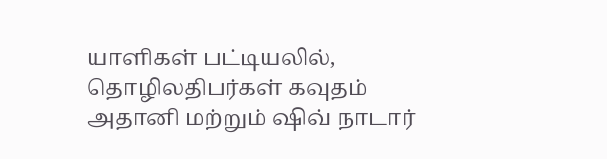யாளிகள் பட்டியலில், தொழிலதிபர்கள் கவுதம் அதானி மற்றும் ஷிவ் நாடார்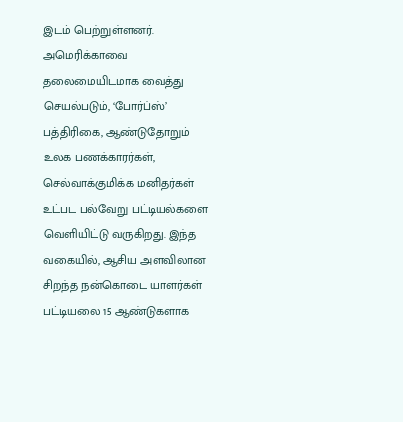இடம் பெற்றுள்ளனர். அமெரிக்காவை தலைமையிடமாக வைத்து செயல்படும், ‘போர்ப்ஸ்’ பத்திரிகை, ஆண்டுதோறும் உலக பணக்காரர்கள், செல்வாக்குமிக்க மனிதர்கள் உட்பட பல்வேறு பட்டியல்களை வெளியிட்டு வருகிறது. இந்த வகையில், ஆசிய அளவிலான சிறந்த நன்கொடை யாளர்கள் பட்டியலை 15 ஆண்டுகளாக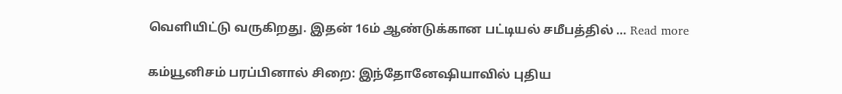வெளியிட்டு வருகிறது. இதன் 16ம் ஆண்டுக்கான பட்டியல் சமீபத்தில் … Read more

கம்யூனிசம் பரப்பினால் சிறை: இந்தோனேஷியாவில் புதிய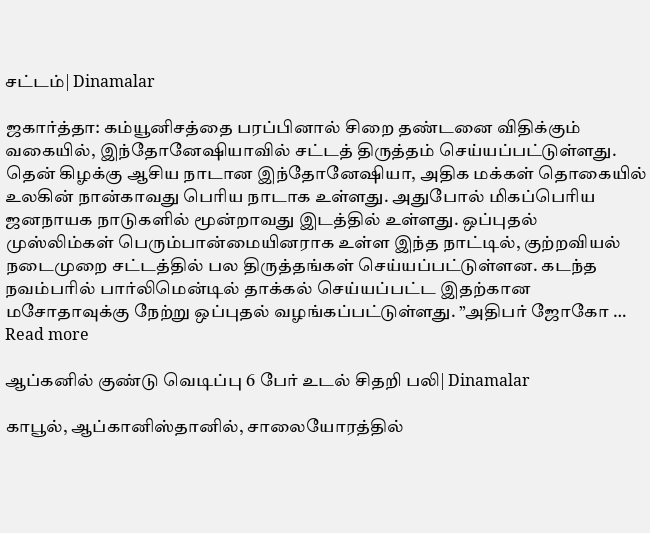சட்டம்| Dinamalar

ஜகார்த்தா: கம்யூனிசத்தை பரப்பினால் சிறை தண்டனை விதிக்கும் வகையில், இந்தோனேஷியாவில் சட்டத் திருத்தம் செய்யப்பட்டுள்ளது. தென் கிழக்கு ஆசிய நாடான இந்தோனேஷியா, அதிக மக்கள் தொகையில் உலகின் நான்காவது பெரிய நாடாக உள்ளது. அதுபோல் மிகப்பெரிய ஜனநாயக நாடுகளில் மூன்றாவது இடத்தில் உள்ளது. ஒப்புதல் முஸ்லிம்கள் பெரும்பான்மையினராக உள்ள இந்த நாட்டில், குற்றவியல் நடைமுறை சட்டத்தில் பல திருத்தங்கள் செய்யப்பட்டுள்ளன. கடந்த நவம்பரில் பார்லிமென்டில் தாக்கல் செய்யப்பட்ட இதற்கான மசோதாவுக்கு நேற்று ஒப்புதல் வழங்கப்பட்டுள்ளது. ”அதிபர் ஜோகோ … Read more

ஆப்கனில் குண்டு வெடிப்பு 6 பேர் உடல் சிதறி பலி| Dinamalar

காபூல், ஆப்கானிஸ்தானில், சாலையோரத்தில்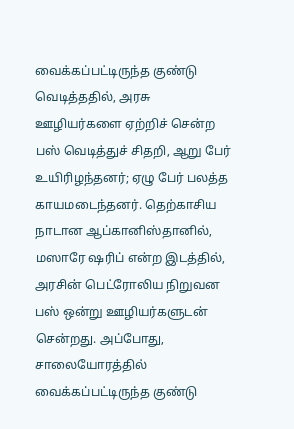வைக்கப்பட்டிருந்த குண்டு வெடித்ததில், அரசு ஊழியர்களை ஏற்றிச் சென்ற பஸ் வெடித்துச் சிதறி, ஆறு பேர் உயிரிழந்தனர்; ஏழு பேர் பலத்த காயமடைந்தனர். தெற்காசிய நாடான ஆப்கானிஸ்தானில், மஸாரே ஷரிப் என்ற இடத்தில், அரசின் பெட்ரோலிய நிறுவன பஸ் ஒன்று ஊழியர்களுடன் சென்றது. அப்போது, சாலையோரத்தில் வைக்கப்பட்டிருந்த குண்டு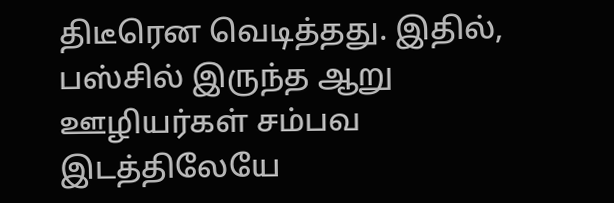திடீரென வெடித்தது. இதில், பஸ்சில் இருந்த ஆறு ஊழியர்கள் சம்பவ இடத்திலேயே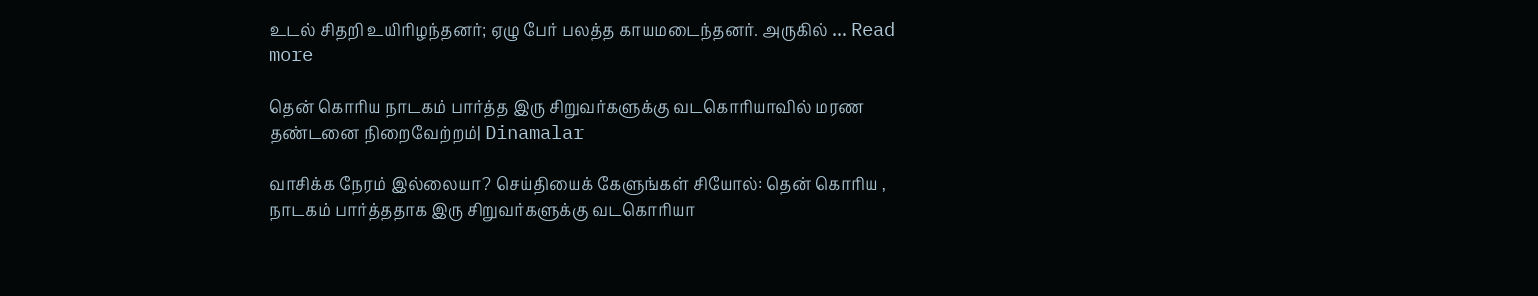உடல் சிதறி உயிரிழந்தனர்; ஏழு பேர் பலத்த காயமடைந்தனர். அருகில் … Read more

தென் கொரிய நாடகம் பார்த்த இரு சிறுவர்களுக்கு வடகொரியாவில் மரண தண்டனை நிறைவேற்றம்| Dinamalar

வாசிக்க நேரம் இல்லையா? செய்தியைக் கேளுங்கள் சியோல்: தென் கொரிய , நாடகம் பார்த்ததாக இரு சிறுவர்களுக்கு வடகொரியா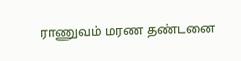ராணுவம் மரண தண்டனை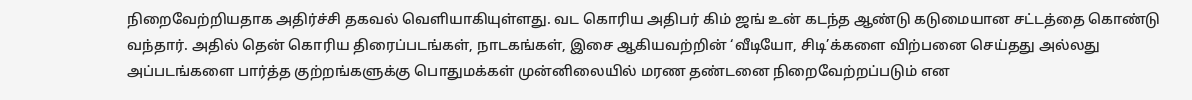நிறைவேற்றியதாக அதிர்ச்சி தகவல் வெளியாகியுள்ளது. வட கொரிய அதிபர் கிம் ஜங் உன் கடந்த ஆண்டு கடுமையான சட்டத்தை கொண்டு வந்தார். அதில் தென் கொரிய திரைப்படங்கள், நாடகங்கள், இசை ஆகியவற்றின் ‘வீடியோ, சிடி’க்களை விற்பனை செய்தது அல்லது அப்படங்களை பார்த்த குற்றங்களுக்கு பொதுமக்கள் முன்னிலையில் மரண தண்டனை நிறைவேற்றப்படும் என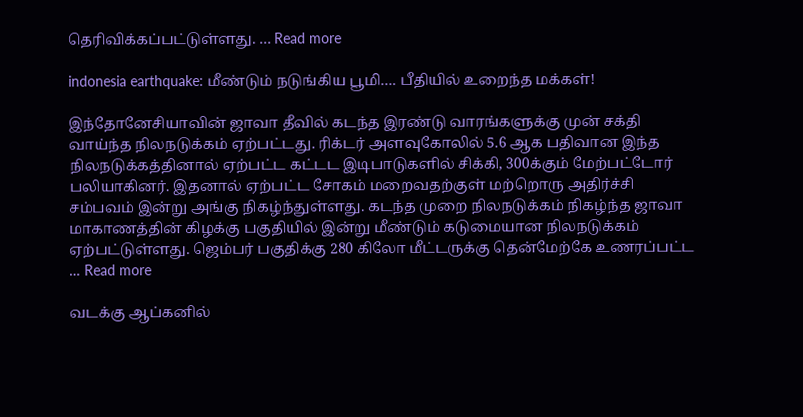தெரிவிக்கப்பட்டுள்ளது. … Read more

indonesia earthquake: மீண்டும் நடுங்கிய பூமி…. பீதியில் உறைந்த மக்கள்!

இந்தோனேசியாவின் ஜாவா தீவில் கடந்த இரண்டு வாரங்களுக்கு முன் சக்தி வாய்ந்த நிலநடுக்கம் ஏற்பட்டது. ரிக்டர் அளவுகோலில் 5.6 ஆக பதிவான இந்த நிலநடுக்கத்தினால் ஏற்பட்ட கட்டட இடிபாடுகளில் சிக்கி, 300க்கும் மேற்பட்டோர் பலியாகினர். இதனால் ஏற்பட்ட சோகம் மறைவதற்குள் மற்றொரு அதிர்ச்சி சம்பவம் இன்று அங்கு நிகழ்ந்துள்ளது. கடந்த முறை நிலநடுக்கம் நிகழ்ந்த ஜாவா மாகாணத்தின் கிழக்கு பகுதியில் இன்று மீண்டும் கடுமையான நிலநடுக்கம் ஏற்பட்டுள்ளது. ஜெம்பர் பகுதிக்கு 280 கிலோ மீட்டருக்கு தென்மேற்கே உணரப்பட்ட … Read more

வடக்கு ஆப்கனில்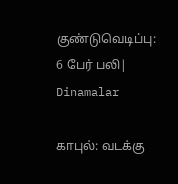குண்டுவெடிப்பு: 6 பேர் பலி| Dinamalar

காபுல்: வடக்கு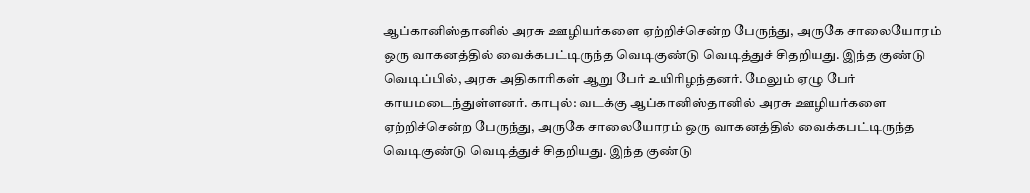ஆப்கானிஸ்தானில் அரசு ஊழியர்களை ஏற்றிச்சென்ற பேருந்து, அருகே சாலையோரம் ஒரு வாகனத்தில் வைக்கபட்டிருந்த வெடிகுண்டு வெடித்துச் சிதறியது. இந்த குண்டு வெடிப்பில், அரசு அதிகாரிகள் ஆறு பேர் உயிரிழந்தனர். மேலும் ஏழு பேர் காயமடைந்துள்ளனர். காபுல்: வடக்கு ஆப்கானிஸ்தானில் அரசு ஊழியர்களை ஏற்றிச்சென்ற பேருந்து, அருகே சாலையோரம் ஒரு வாகனத்தில் வைக்கபட்டிருந்த வெடிகுண்டு வெடித்துச் சிதறியது. இந்த குண்டு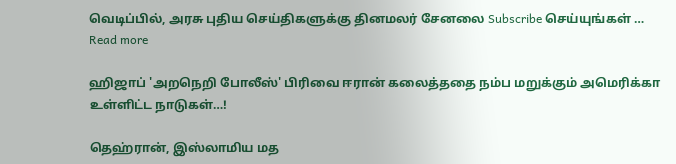வெடிப்பில், அரசு புதிய செய்திகளுக்கு தினமலர் சேனலை Subscribe செய்யுங்கள் … Read more

ஹிஜாப் 'அறநெறி போலீஸ்' பிரிவை ஈரான் கலைத்ததை நம்ப மறுக்கும் அமெரிக்கா உள்ளிட்ட நாடுகள்…!

தெஹ்ரான், இஸ்லாமிய மத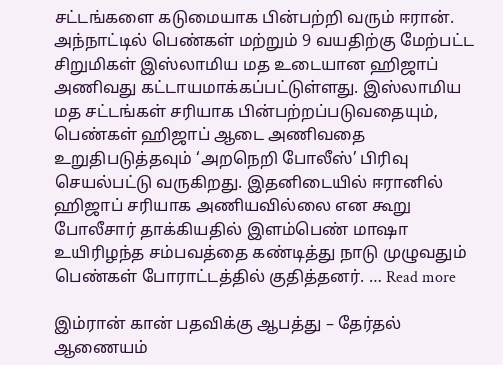சட்டங்களை கடுமையாக பின்பற்றி வரும் ஈரான். அந்நாட்டில் பெண்கள் மற்றும் 9 வயதிற்கு மேற்பட்ட சிறுமிகள் இஸ்லாமிய மத உடையான ஹிஜாப் அணிவது கட்டாயமாக்கப்பட்டுள்ளது. இஸ்லாமிய மத சட்டங்கள் சரியாக பின்பற்றப்படுவதையும், பெண்கள் ஹிஜாப் ஆடை அணிவதை உறுதிபடுத்தவும் ‘அறநெறி போலீஸ்’ பிரிவு செயல்பட்டு வருகிறது. இதனிடையில் ஈரானில் ஹிஜாப் சரியாக அணியவில்லை என கூறு போலீசார் தாக்கியதில் இளம்பெண் மாஷா உயிரிழந்த சம்பவத்தை கண்டித்து நாடு முழுவதும் பெண்கள் போராட்டத்தில் குதித்தனர். … Read more

இம்ரான் கான் பதவிக்கு ஆபத்து – தேர்தல் ஆணையம்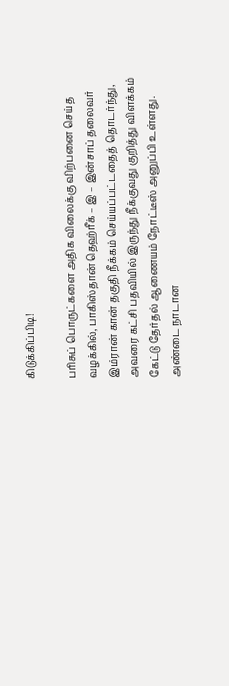கிடுக்கிப்பிடி!

பரிசுப் பொருட்களை அதிக விலைக்கு விற்பனை செய்த வழக்கில், பாகிஸ்தான் தெஹ்ரீக் – இ – இன்சாப் தலைவர் இம்ரான் கான் தகுதி நீக்கம் செய்யப்பட்டதைத் தொடர்ந்து, அவரை கட்சி பதவியில் இருந்து நீக்குவது குறித்து விளக்கம் கேட்டு தேர்தல் ஆணையம் நோட்டீஸ் அனுப்பி உள்ளது. அண்டை நாடான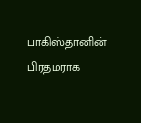பாகிஸ்தானின் பிரதமராக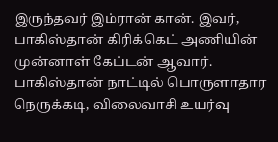இருந்தவர் இம்ரான் கான். இவர், பாகிஸ்தான் கிரிக்கெட் அணியின் முன்னாள் கேப்டன் ஆவார். பாகிஸ்தான் நாட்டில் பொருளாதார நெருக்கடி, விலைவாசி உயர்வு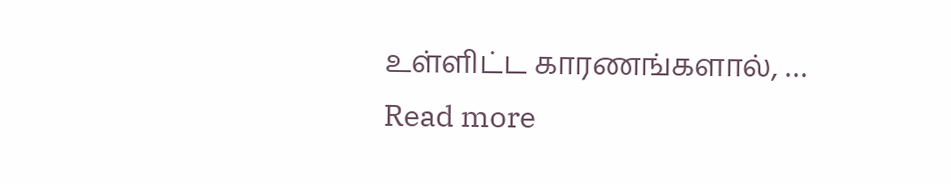உள்ளிட்ட காரணங்களால், … Read more